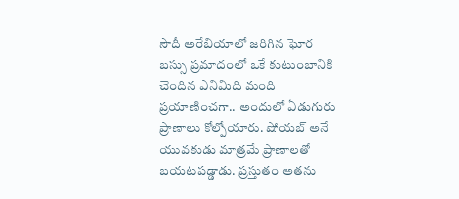సౌదీ అరేబియాలో జరిగిన ఘోర బస్సు ప్రమాదంలో ఒకే కుటుంబానికి చెందిన ఎనిమిది మంది ప్రయాణించగా.. అందులో ఏడుగురు ప్రాణాలు కోల్పోయారు. షోయబ్ అనే యువకుడు మాత్రమే ప్రాణాలతో బయటపడ్డాడు. ప్రస్తుతం అతను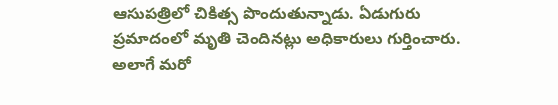ఆసుపత్రిలో చికిత్స పొందుతున్నాడు. ఏడుగురు ప్రమాదంలో మృతి చెందినట్లు అధికారులు గుర్తించారు. అలాగే మరో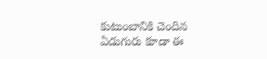కుటుంబానికి చెందిన ఏడుగురు కూడా ఈ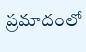ప్రమాదంలో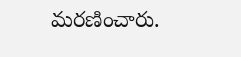మరణించారు.